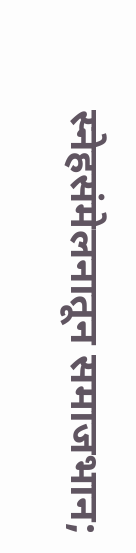स्नेहसंमेलनातून समाजभान;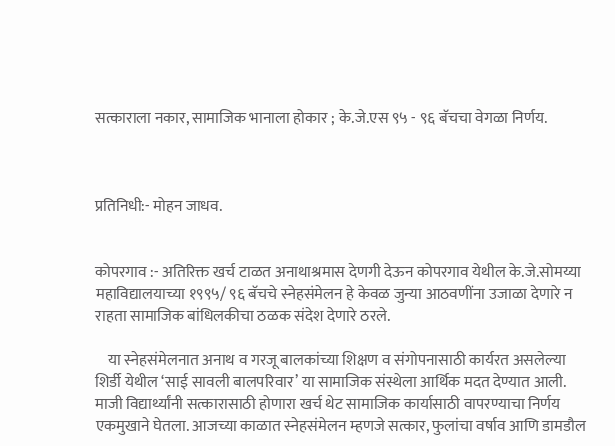सत्काराला नकार, सामाजिक भानाला होकार ; के.जे.एस ९५ - ९६ बॅचचा वेगळा निर्णय.



प्रतिनिधी:- मोहन जाधव.


कोपरगाव :- अतिरिक्त खर्च टाळत अनाथाश्रमास देणगी देऊन कोपरगाव येथील के.जे.सोमय्या महाविद्यालयाच्या १९९५/ ९६ बॅचचे स्नेहसंमेलन हे केवळ जुन्या आठवणींना उजाळा देणारे न राहता सामाजिक बांधिलकीचा ठळक संदेश देणारे ठरले.

    या स्नेहसंमेलनात अनाथ व गरजू बालकांच्या शिक्षण व संगोपनासाठी कार्यरत असलेल्या शिर्डी येथील ‘साई सावली बालपरिवार’ या सामाजिक संस्थेला आर्थिक मदत देण्यात आली. माजी विद्यार्थ्यांनी सत्कारासाठी होणारा खर्च थेट सामाजिक कार्यासाठी वापरण्याचा निर्णय एकमुखाने घेतला. आजच्या काळात स्नेहसंमेलन म्हणजे सत्कार, फुलांचा वर्षाव आणि डामडौल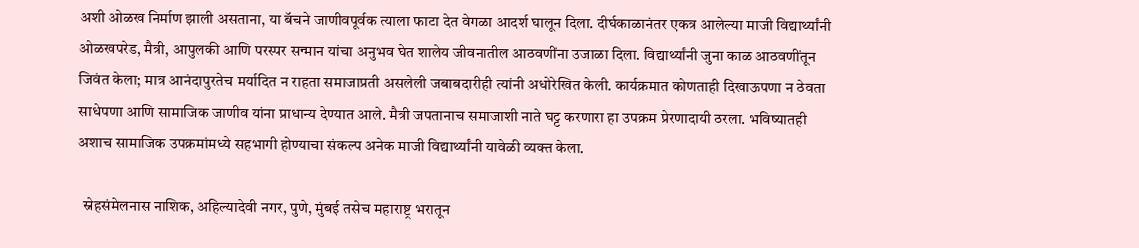अशी ओळख निर्माण झाली असताना, या बॅचने जाणीवपूर्वक त्याला फाटा देत वेगळा आदर्श घालून दिला. दीर्घकाळानंतर एकत्र आलेल्या माजी विद्यार्थ्यांनी ओळखपरेड, मैत्री, आपुलकी आणि परस्पर सन्मान यांचा अनुभव घेत शालेय जीवनातील आठवणींना उजाळा दिला. विद्यार्थ्यांनी जुना काळ आठवणींतून जिवंत केला; मात्र आनंदापुरतेच मर्यादित न राहता समाजाप्रती असलेली जबाबदारीही त्यांनी अधोरेखित केली. कार्यक्रमात कोणताही दिखाऊपणा न ठेवता साधेपणा आणि सामाजिक जाणीव यांना प्राधान्य देण्यात आले. मैत्री जपतानाच समाजाशी नाते घट्ट करणारा हा उपक्रम प्रेरणादायी ठरला. भविष्यातही अशाच सामाजिक उपक्रमांमध्ये सहभागी होण्याचा संकल्प अनेक माजी विद्यार्थ्यांनी यावेळी व्यक्त केला.

  स्नेहसंमेलनास नाशिक, अहिल्यादेवी नगर, पुणे, मुंबई तसेच महाराष्ट्र भरातून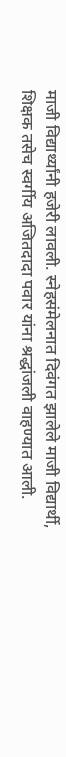माजी विद्यार्थ्यांनी हजेरी लावली. स्नेहसंमेलनात दिवंगत झालेले माजी विद्यार्थी, शिक्षक तसेच स्वर्गीय अजितदादा पवार यांना श्रद्धांजली वाहण्यात आली.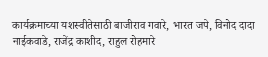कार्यक्रमाच्या यशस्वीतेसाठी बाजीराव गवारे, भारत जपे, विनोद दादा नाईकवाडे, राजेंद्र काशीद, राहुल रोहमारे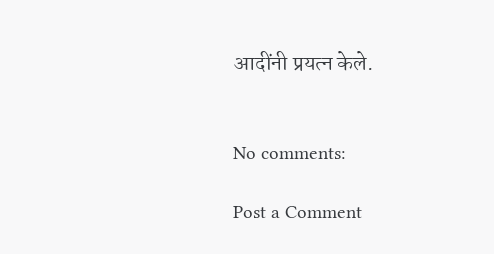आदींनी प्रयत्न केले.


No comments:

Post a Comment